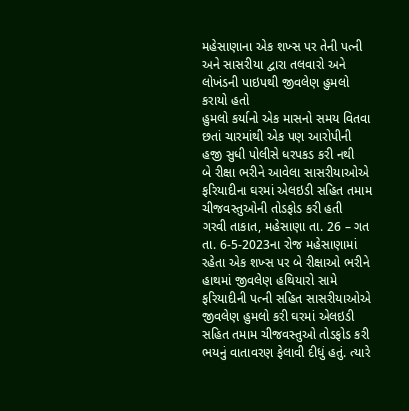મહેસાણાના એક શખ્સ પર તેની પત્ની અને સાસરીયા દ્વારા તલવારો અને લોખંડની પાઇપથી જીવલેણ હુમલો કરાયો હતો
હુમલો કર્યાનો એક માસનો સમય વિતવા છતાં ચારમાંથી એક પણ આરોપીની હજી સુધી પોલીસે ધરપકડ કરી નથી
બે રીક્ષા ભરીને આવેલા સાસરીયાઓએ ફરિયાદીના ઘરમાં એલઇડી સહિત તમામ ચીજવસ્તુઓની તોડફોડ કરી હતી
ગરવી તાકાત, મહેસાણા તા. 26 – ગત તા. 6-5-2023ના રોજ મહેસાણામાં રહેતા એક શખ્સ પર બે રીક્ષાઓ ભરીને હાથમાં જીવલેણ હથિયારો સામે ફરિયાદીની પત્ની સહિત સાસરીયાઓએ જીવલેણ હુમલો કરી ઘરમાં એલઇડી સહિત તમામ ચીજવસ્તુઓ તોડફોડ કરી ભયનું વાતાવરણ ફેલાવી દીધું હતું. ત્યારે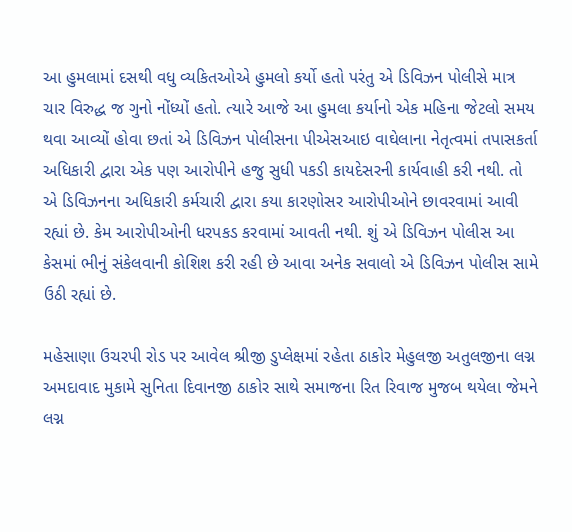આ હુમલામાં દસથી વધુ વ્યકિતઓએ હુમલો કર્યો હતો પરંતુ એ ડિવિઝન પોલીસે માત્ર ચાર વિરુદ્ધ જ ગુનો નોંધ્યોં હતો. ત્યારે આજે આ હુમલા કર્યાનો એક મહિના જેટલો સમય થવા આવ્યોં હોવા છતાં એ ડિવિઝન પોલીસના પીએસઆઇ વાઘેલાના નેતૃત્વમાં તપાસકર્તા અધિકારી દ્વારા એક પણ આરોપીને હજુ સુધી પકડી કાયદેસરની કાર્યવાહી કરી નથી. તો એ ડિવિઝનના અધિકારી કર્મચારી દ્વારા કયા કારણોસર આરોપીઓને છાવરવામાં આવી રહ્યાં છે. કેમ આરોપીઓની ધરપકડ કરવામાં આવતી નથી. શું એ ડિવિઝન પોલીસ આ કેસમાં ભીનું સંકેલવાની કોશિશ કરી રહી છે આવા અનેક સવાલો એ ડિવિઝન પોલીસ સામે ઉઠી રહ્યાં છે.

મહેસાણા ઉચરપી રોડ પર આવેલ શ્રીજી ડુપ્લેક્ષમાં રહેતા ઠાકોર મેહુલજી અતુલજીના લગ્ન અમદાવાદ મુકામે સુનિતા દિવાનજી ઠાકોર સાથે સમાજના રિત રિવાજ મુજબ થયેલા જેમને લગ્ન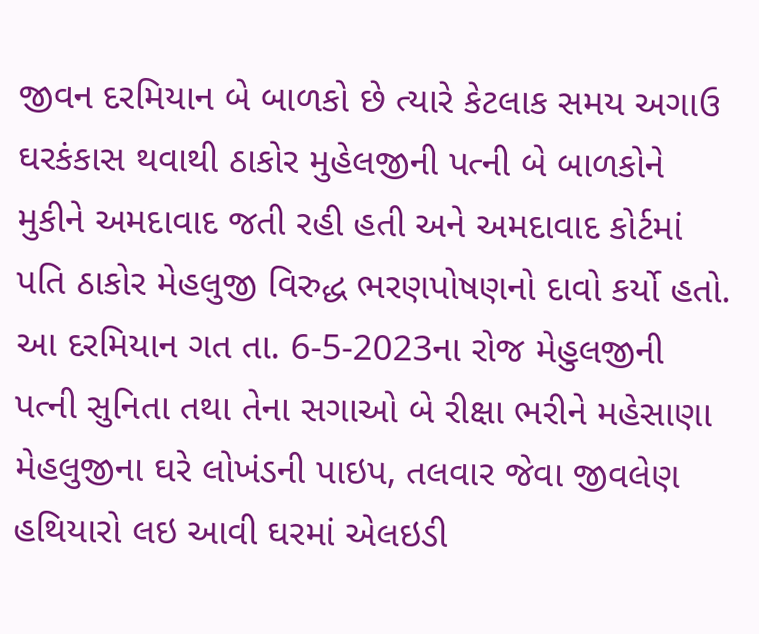જીવન દરમિયાન બે બાળકો છે ત્યારે કેટલાક સમય અગાઉ ઘરકંકાસ થવાથી ઠાકોર મુહેલજીની પત્ની બે બાળકોને મુકીને અમદાવાદ જતી રહી હતી અને અમદાવાદ કોર્ટમાં પતિ ઠાકોર મેહલુજી વિરુદ્ધ ભરણપોષણનો દાવો કર્યો હતો. આ દરમિયાન ગત તા. 6-5-2023ના રોજ મેહુલજીની પત્ની સુનિતા તથા તેના સગાઓ બે રીક્ષા ભરીને મહેસાણા મેહલુજીના ઘરે લોખંડની પાઇપ, તલવાર જેવા જીવલેણ હથિયારો લઇ આવી ઘરમાં એલઇડી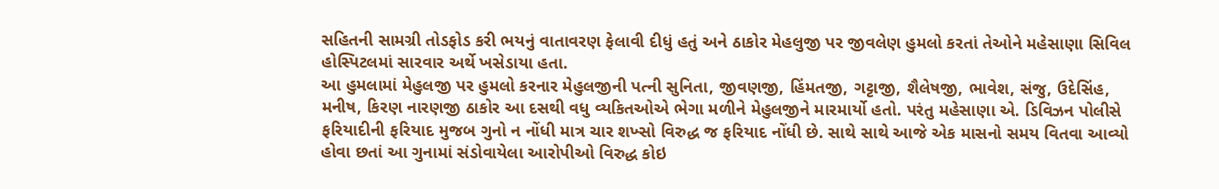સહિતની સામગ્રી તોડફોડ કરી ભયનું વાતાવરણ ફેલાવી દીધું હતું અને ઠાકોર મેહલુજી પર જીવલેણ હુમલો કરતાં તેઓને મહેસાણા સિવિલ હોસ્પિટલમાં સારવાર અર્થે ખસેડાયા હતા.
આ હુમલામાં મેહુલજી પર હુમલો કરનાર મેહુલજીની પત્ની સુનિતા, જીવણજી, હિંમતજી, ગટ્ટાજી, શૈલેષજી, ભાવેશ, સંજુ, ઉદેસિંહ, મનીષ, કિરણ નારણજી ઠાકોર આ દસથી વધુ વ્યકિતઓએ ભેગા મળીને મેહુલજીને મારમાર્યો હતો. પરંતુ મહેસાણા એ. ડિવિઝન પોલીસે ફરિયાદીની ફરિયાદ મુજબ ગુનો ન નોંધી માત્ર ચાર શખ્સો વિરુદ્ધ જ ફરિયાદ નોંધી છે. સાથે સાથે આજે એક માસનો સમય વિતવા આવ્યો હોવા છતાં આ ગુનામાં સંડોવાયેલા આરોપીઓ વિરુદ્ધ કોઇ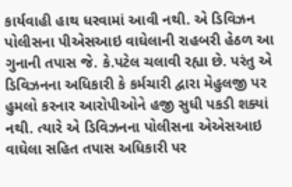કાર્યવાહી હાથ ધરવામાં આવી નથી. એ ડિવિઝન પોલીસના પીએસઆઇ વાઘેલાની રાહબરી હેઠળ આ ગુનાની તપાસ જે. કે.પટેલ ચલાવી રહ્યા છે. પરંતુ એ ડિવિઝનના અધિકારી કે કર્મચારી દ્વારા મેહુલજી પર હુમલો કરનાર આરોપીઓને હજી સુધી પકડી શક્યાં નથી. ત્યારે એ ડિવિઝનના પોલીસના એએસઆઇ વાઘેલા સહિત તપાસ અધિકારી પર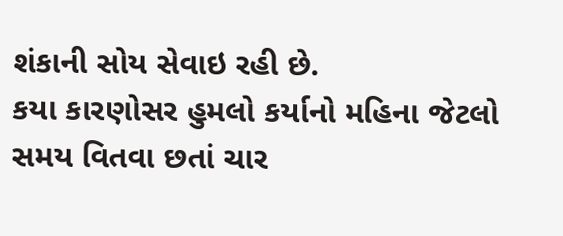શંકાની સોય સેવાઇ રહી છે.
કયા કારણોસર હુમલો કર્યાનો મહિના જેટલો સમય વિતવા છતાં ચાર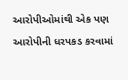આરોપીઓમાંથી એક પણ આરોપીની ધરપકડ કરવામાં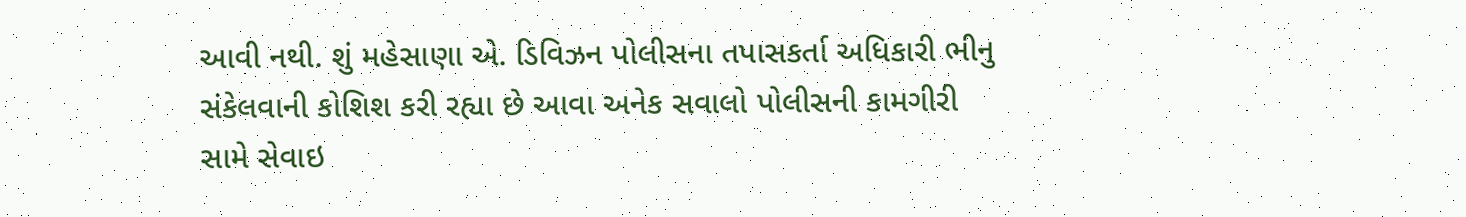આવી નથી. શું મહેસાણા એ. ડિવિઝન પોલીસના તપાસકર્તા અધિકારી ભીનુ સંકેલવાની કોશિશ કરી રહ્યા છે આવા અનેક સવાલો પોલીસની કામગીરી સામે સેવાઇ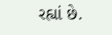રહ્યાં છે.